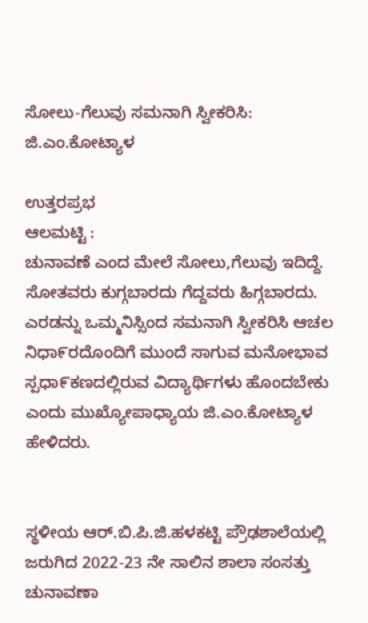ಸೋಲು-ಗೆಲುವು ಸಮನಾಗಿ ಸ್ವೀಕರಿಸಿ: ಜಿ.ಎಂ.ಕೋಟ್ಯಾಳ

ಉತ್ತರಪ್ರಭ
ಆಲಮಟ್ಟಿ :
ಚುನಾವಣೆ ಎಂದ ಮೇಲೆ ಸೋಲು,ಗೆಲುವು ಇದಿದ್ದೆ. ಸೋತವರು ಕುಗ್ಗಬಾರದು ಗೆದ್ದವರು ಹಿಗ್ಗಬಾರದು. ಎರಡನ್ನು ಒಮ್ಮನಿಸ್ಸಿಂದ ಸಮನಾಗಿ ಸ್ವೀಕರಿಸಿ ಆಚಲ ನಿಧಾ೯ರದೊಂದಿಗೆ ಮುಂದೆ ಸಾಗುವ ಮನೋಭಾವ ಸ್ಪಧಾ೯ಕಣದಲ್ಲಿರುವ ವಿದ್ಯಾರ್ಥಿಗಳು ಹೊಂದಬೇಕು ಎಂದು ಮುಖ್ಯೋಪಾಧ್ಯಾಯ ಜಿ.ಎಂ.ಕೋಟ್ಯಾಳ ಹೇಳಿದರು.


ಸ್ಥಳೀಯ ಆರ್.ಬಿ.ಪಿ.ಜಿ.ಹಳಕಟ್ಟಿ ಪ್ರೌಢಶಾಲೆಯಲ್ಲಿ ಜರುಗಿದ 2022-23 ನೇ ಸಾಲಿನ ಶಾಲಾ ಸಂಸತ್ತು ಚುನಾವಣಾ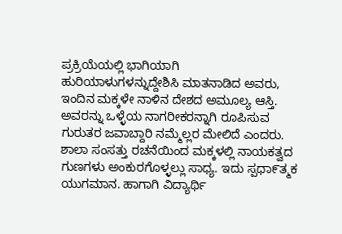ಪ್ರಕ್ರಿಯೆಯಲ್ಲಿ ಭಾಗಿಯಾಗಿ ಹುರಿಯಾಳುಗಳನ್ನುದ್ದೇಶಿಸಿ ಮಾತನಾಡಿದ ಅವರು, ಇಂದಿನ ಮಕ್ಕಳೇ ನಾಳಿನ ದೇಶದ ಅಮೂಲ್ಯ ಆಸ್ತಿ. ಅವರನ್ನು ಒಳ್ಳೆಯ ನಾಗರೀಕರನ್ನಾಗಿ ರೂಪಿಸುವ ಗುರುತರ ಜವಾಬ್ದಾರಿ ನಮ್ಮೆಲ್ಲರ ಮೇಲಿದೆ ಎಂದರು.
ಶಾಲಾ ಸಂಸತ್ತು ರಚನೆಯಿಂದ ಮಕ್ಕಳಲ್ಲಿ ನಾಯಕತ್ವದ ಗುಣಗಳು ಅಂಕುರಗೊಳ್ಳಲ್ಲು ಸಾಧ್ಯ. ಇದು ಸ್ಪಧಾ೯ತ್ಮಕ ಯುಗಮಾನ. ಹಾಗಾಗಿ ವಿದ್ಯಾರ್ಥಿ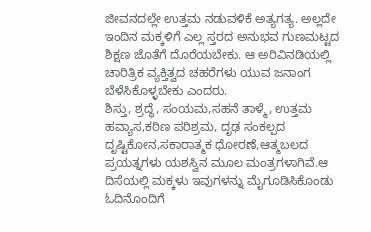ಜೀವನದಲ್ಲೇ ಉತ್ತಮ ನಡುವಳಿಕೆ ಅತ್ಯಗತ್ಯ. ಅಲ್ಲದೇ ಇಂದಿನ ಮಕ್ಕಳಿಗೆ ಎಲ್ಲ ಸ್ತರದ ಅನುಭವ ಗುಣಮಟ್ಟದ ಶಿಕ್ಷಣ ಜೊತೆಗೆ ದೊರೆಯಬೇಕು. ಆ ಅರಿವಿನಡಿಯಲ್ಲಿ ಚಾರಿತ್ರಿಕ ವ್ಯಕ್ತಿತ್ವದ ಚಹರೆಗಳು ಯುವ ಜನಾಂಗ ಬೆಳೆಸಿಕೊಳ್ಳಬೇಕು ಎಂದರು.
ಶಿಸ್ತು, ಶ್ರದ್ಧೆ, ಸಂಯಮ,ಸಹನೆ ತಾಳ್ಮೆ, ಉತ್ತಮ ಹವ್ಯಾಸ,ಕಠಿಣ ಪರಿಶ್ರಮ, ದೃಢ ಸಂಕಲ್ಪದ ದೃಷ್ಟಿಕೋನ,ಸಕಾರಾತ್ಮಕ ಧೋರಣೆ,ಆತ್ಮಬಲದ ಪ್ರಯತ್ನಗಳು ಯಶಸ್ವಿನ ಮೂಲ ಮಂತ್ರಗಳಾಗಿವೆ.ಆ ದಿಸೆಯಲ್ಲಿ ಮಕ್ಕಳು ಇವುಗಳನ್ನು ಮೈಗೂಡಿಸಿಕೊಂಡು ಓದಿನೊಂದಿಗೆ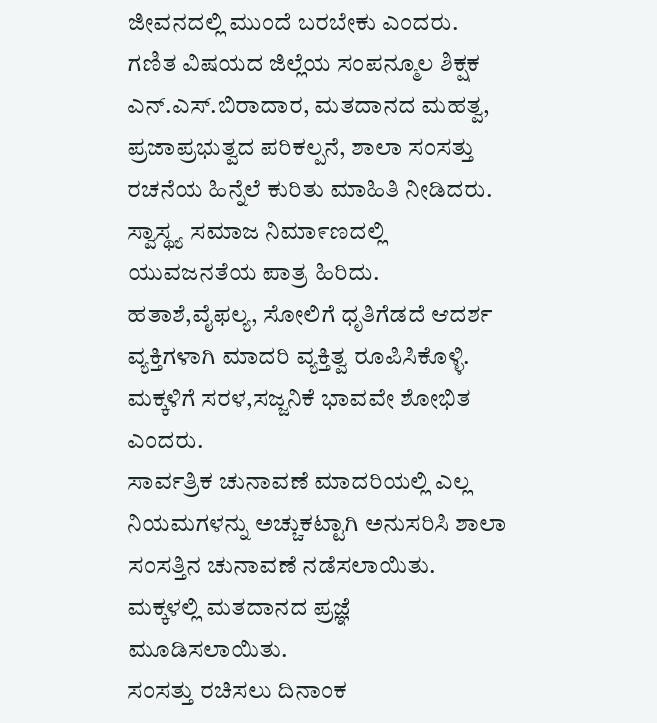ಜೀವನದಲ್ಲಿ ಮುಂದೆ ಬರಬೇಕು ಎಂದರು.
ಗಣಿತ ವಿಷಯದ ಜಿಲ್ಲೆಯ ಸಂಪನ್ಮೂಲ ಶಿಕ್ಷಕ ಎನ್.ಎಸ್.ಬಿರಾದಾರ, ಮತದಾನದ ಮಹತ್ವ, ಪ್ರಜಾಪ್ರಭುತ್ವದ ಪರಿಕಲ್ಪನೆ, ಶಾಲಾ ಸಂಸತ್ತು ರಚನೆಯ ಹಿನ್ನೆಲೆ ಕುರಿತು ಮಾಹಿತಿ ನೀಡಿದರು. ಸ್ವಾಸ್ಥ್ಯ ಸಮಾಜ ನಿಮಾ೯ಣದಲ್ಲಿ ಯುವಜನತೆಯ ಪಾತ್ರ ಹಿರಿದು. ಹತಾಶೆ,ವೈಫಲ್ಯ, ಸೋಲಿಗೆ ಧೃತಿಗೆಡದೆ ಆದರ್ಶ ವ್ಯಕ್ತಿಗಳಾಗಿ ಮಾದರಿ ವ್ಯಕ್ತಿತ್ವ ರೂಪಿಸಿಕೊಳ್ಳಿ. ಮಕ್ಕಳಿಗೆ ಸರಳ,ಸಜ್ಜನಿಕೆ ಭಾವವೇ ಶೋಭಿತ ಎಂದರು.
ಸಾರ್ವತ್ರಿಕ ಚುನಾವಣೆ ಮಾದರಿಯಲ್ಲಿ ಎಲ್ಲ ನಿಯಮಗಳನ್ನು ಅಚ್ಚುಕಟ್ಟಾಗಿ ಅನುಸರಿಸಿ ಶಾಲಾ ಸಂಸತ್ತಿನ ಚುನಾವಣೆ ನಡೆಸಲಾಯಿತು. ಮಕ್ಕಳಲ್ಲಿ ಮತದಾನದ ಪ್ರಜ್ಞೆ ಮೂಡಿಸಲಾಯಿತು.
ಸಂಸತ್ತು ರಚಿಸಲು ದಿನಾಂಕ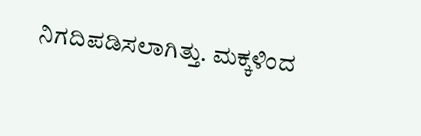ನಿಗದಿಪಡಿಸಲಾಗಿತ್ತು. ಮಕ್ಕಳಿಂದ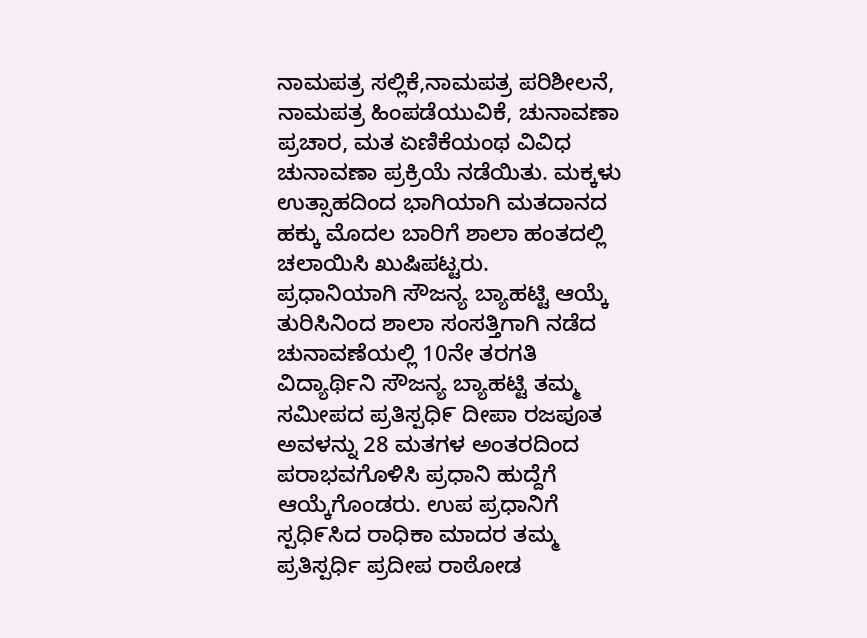ನಾಮಪತ್ರ ಸಲ್ಲಿಕೆ,ನಾಮಪತ್ರ ಪರಿಶೀಲನೆ, ನಾಮಪತ್ರ ಹಿಂಪಡೆಯುವಿಕೆ, ಚುನಾವಣಾ ಪ್ರಚಾರ, ಮತ ಏಣಿಕೆಯಂಥ ವಿವಿಧ ಚುನಾವಣಾ ಪ್ರಕ್ರಿಯೆ ನಡೆಯಿತು. ಮಕ್ಕಳು ಉತ್ಸಾಹದಿಂದ ಭಾಗಿಯಾಗಿ ಮತದಾನದ ಹಕ್ಕು ಮೊದಲ ಬಾರಿಗೆ ಶಾಲಾ ಹಂತದಲ್ಲಿ ಚಲಾಯಿಸಿ ಖುಷಿಪಟ್ಟರು.
ಪ್ರಧಾನಿಯಾಗಿ ಸೌಜನ್ಯ ಬ್ಯಾಹಟ್ಟಿ ಆಯ್ಕೆ ತುರಿಸಿನಿಂದ ಶಾಲಾ ಸಂಸತ್ತಿಗಾಗಿ ನಡೆದ ಚುನಾವಣೆಯಲ್ಲಿ 10ನೇ ತರಗತಿ ವಿದ್ಯಾರ್ಥಿನಿ ಸೌಜನ್ಯ ಬ್ಯಾಹಟ್ಟಿ ತಮ್ಮ ಸಮೀಪದ ಪ್ರತಿಸ್ಪಧಿ೯ ದೀಪಾ ರಜಪೂತ ಅವಳನ್ನು 28 ಮತಗಳ ಅಂತರದಿಂದ ಪರಾಭವಗೊಳಿಸಿ ಪ್ರಧಾನಿ ಹುದ್ದೆಗೆ ಆಯ್ಕೆಗೊಂಡರು. ಉಪ ಪ್ರಧಾನಿಗೆ ಸ್ಪಧಿ೯ಸಿದ ರಾಧಿಕಾ ಮಾದರ ತಮ್ಮ ಪ್ರತಿಸ್ಪರ್ಧಿ ಪ್ರದೀಪ ರಾಠೋಡ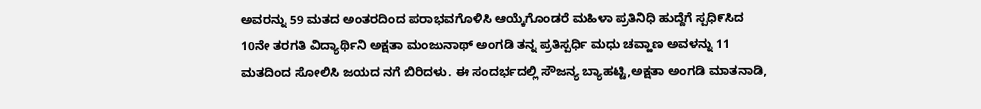ಅವರನ್ನು 59 ಮತದ ಅಂತರದಿಂದ ಪರಾಭವಗೊಳಿಸಿ ಆಯ್ಕೆಗೊಂಡರೆ ಮಹಿಳಾ ಪ್ರತಿನಿಧಿ ಹುದ್ದೆಗೆ ಸ್ಪಧಿ೯ಸಿದ 10ನೇ ತರಗತಿ ವಿದ್ಯಾರ್ಥಿನಿ ಅಕ್ಷತಾ ಮಂಜುನಾಥ್ ಅಂಗಡಿ ತನ್ನ ಪ್ರತಿಸ್ಪರ್ಧಿ ಮಧು ಚವ್ಹಾಣ ಅವಳನ್ನು 11 ಮತದಿಂದ ಸೋಲಿಸಿ ಜಯದ ನಗೆ ಬಿರಿದಳು. ಈ ಸಂದರ್ಭದಲ್ಲಿ ಸೌಜನ್ಯ ಬ್ಯಾಹಟ್ಟಿ,ಅಕ್ಷತಾ ಅಂಗಡಿ ಮಾತನಾಡಿ,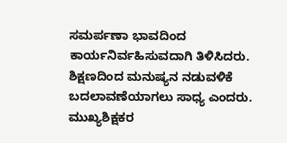ಸಮರ್ಪಣಾ ಭಾವದಿಂದ ಕಾರ್ಯನಿರ್ವಹಿಸುವದಾಗಿ ತಿಳಿಸಿದರು. ಶಿಕ್ಷಣದಿಂದ ಮನುಷ್ಯನ ನಡುವಳಿಕೆ ಬದಲಾವಣೆಯಾಗಲು ಸಾಧ್ಯ ಎಂದರು.
ಮುಖ್ಯಶಿಕ್ಷಕರ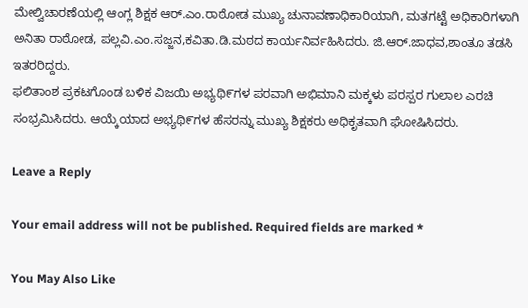ಮೇಲ್ವಿಚಾರಣೆಯಲ್ಲಿ ಆಂಗ್ಲ ಶಿಕ್ಷಕ ಆರ್.ಎಂ.ರಾಠೋಡ ಮುಖ್ಯ ಚುನಾವಣಾಧಿಕಾರಿಯಾಗಿ, ಮತಗಟ್ಟೆ ಅಧಿಕಾರಿಗಳಾಗಿ ಅನಿತಾ ರಾಠೋಡ, ಪಲ್ಲವಿ.ಎಂ.ಸಜ್ಜನ,ಕವಿತಾ.ಡಿ.ಮಠದ ಕಾರ್ಯನಿರ್ವಹಿಸಿದರು. ಜಿ.ಆರ್.ಜಾಧವ,ಶಾಂತೂ ತಡಸಿ ಇತರರಿದ್ದರು.
ಫಲಿತಾಂಶ ಪ್ರಕಟಗೊಂಡ ಬಳಿಕ ವಿಜಯಿ ಅಭ್ಯಥಿ೯ಗಳ ಪರವಾಗಿ ಅಭಿಮಾನಿ ಮಕ್ಕಳು ಪರಸ್ಪರ ಗುಲಾಲ ಎರಚಿ ಸಂಭ್ರಮಿಸಿದರು. ಆಯ್ಕೆಯಾದ ಅಭ್ಯಥಿ೯ಗಳ ಹೆಸರನ್ನು ಮುಖ್ಯ ಶಿಕ್ಷಕರು ಅಧಿಕೃತವಾಗಿ ಘೋಷಿಸಿದರು.

Leave a Reply

Your email address will not be published. Required fields are marked *

You May Also Like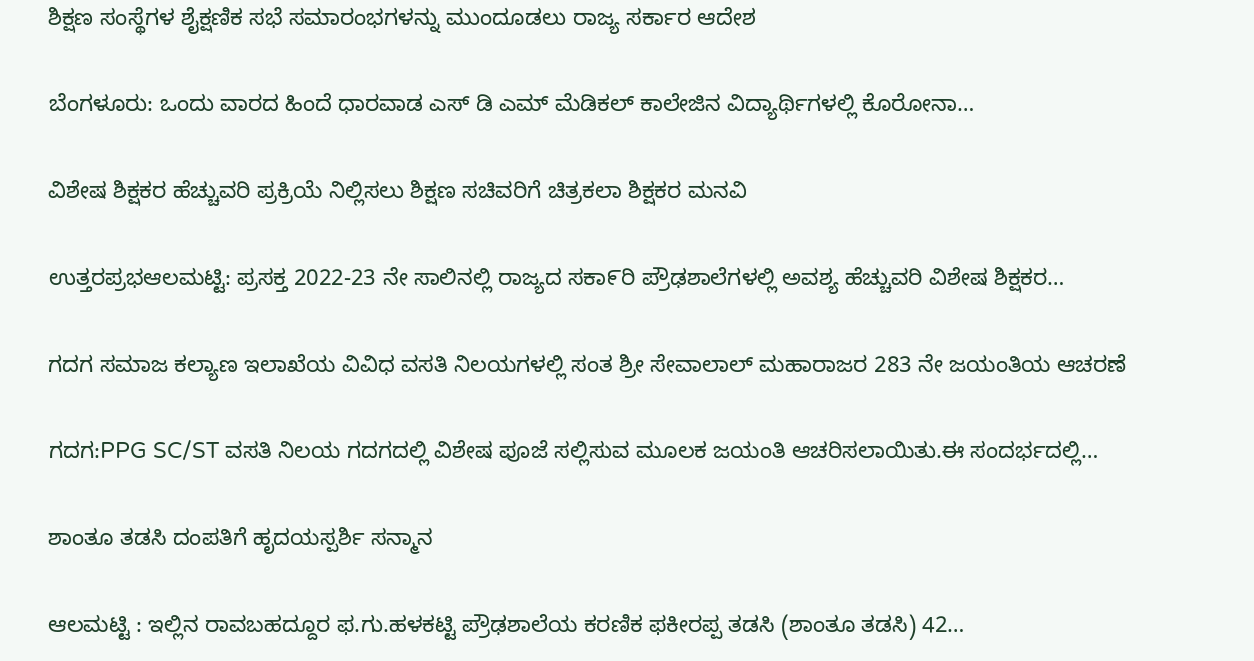ಶಿಕ್ಷಣ ಸಂಸ್ಥೆಗಳ ಶೈಕ್ಷಣಿಕ ಸಭೆ ಸಮಾರಂಭಗಳನ್ನು ಮುಂದೂಡಲು ರಾಜ್ಯ ಸರ್ಕಾರ ಆದೇಶ

ಬೆಂಗಳೂರು: ಒಂದು ವಾರದ ಹಿಂದೆ ಧಾರವಾಡ ಎಸ್ ಡಿ ಎಮ್ ಮೆಡಿಕಲ್ ಕಾಲೇಜಿನ ವಿದ್ಯಾರ್ಥಿಗಳಲ್ಲಿ ಕೊರೋನಾ…

ವಿಶೇಷ ಶಿಕ್ಷಕರ ಹೆಚ್ಚುವರಿ ಪ್ರಕ್ರಿಯೆ ನಿಲ್ಲಿಸಲು ಶಿಕ್ಷಣ ಸಚಿವರಿಗೆ ಚಿತ್ರಕಲಾ ಶಿಕ್ಷಕರ ಮನವಿ

ಉತ್ತರಪ್ರಭಆಲಮಟ್ಟಿ: ಪ್ರಸಕ್ತ 2022-23 ನೇ ಸಾಲಿನಲ್ಲಿ ರಾಜ್ಯದ ಸಕಾ೯ರಿ ಪ್ರೌಢಶಾಲೆಗಳಲ್ಲಿ ಅವಶ್ಯ ಹೆಚ್ಚುವರಿ ವಿಶೇಷ ಶಿಕ್ಷಕರ…

ಗದಗ ಸಮಾಜ ಕಲ್ಯಾಣ ಇಲಾಖೆಯ ವಿವಿಧ ವಸತಿ ನಿಲಯಗಳಲ್ಲಿ ಸಂತ ಶ್ರೀ ಸೇವಾಲಾಲ್ ಮಹಾರಾಜರ 283 ನೇ ಜಯಂತಿಯ ಆಚರಣೆ

ಗದಗ:PPG SC/ST ವಸತಿ ನಿಲಯ ಗದಗದಲ್ಲಿ ವಿಶೇಷ ಪೂಜೆ ಸಲ್ಲಿಸುವ ಮೂಲಕ ಜಯಂತಿ ಆಚರಿಸಲಾಯಿತು.ಈ ಸಂದರ್ಭದಲ್ಲಿ…

ಶಾಂತೂ ತಡಸಿ ದಂಪತಿಗೆ ಹೃದಯಸ್ಪರ್ಶಿ ಸನ್ಮಾನ

ಆಲಮಟ್ಟಿ : ಇಲ್ಲಿನ ರಾವಬಹದ್ದೂರ ಫ.ಗು.ಹಳಕಟ್ಟಿ ಪ್ರೌಢಶಾಲೆಯ ಕರಣಿಕ ಫಕೀರಪ್ಪ ತಡಸಿ (ಶಾಂತೂ ತಡಸಿ) 42…